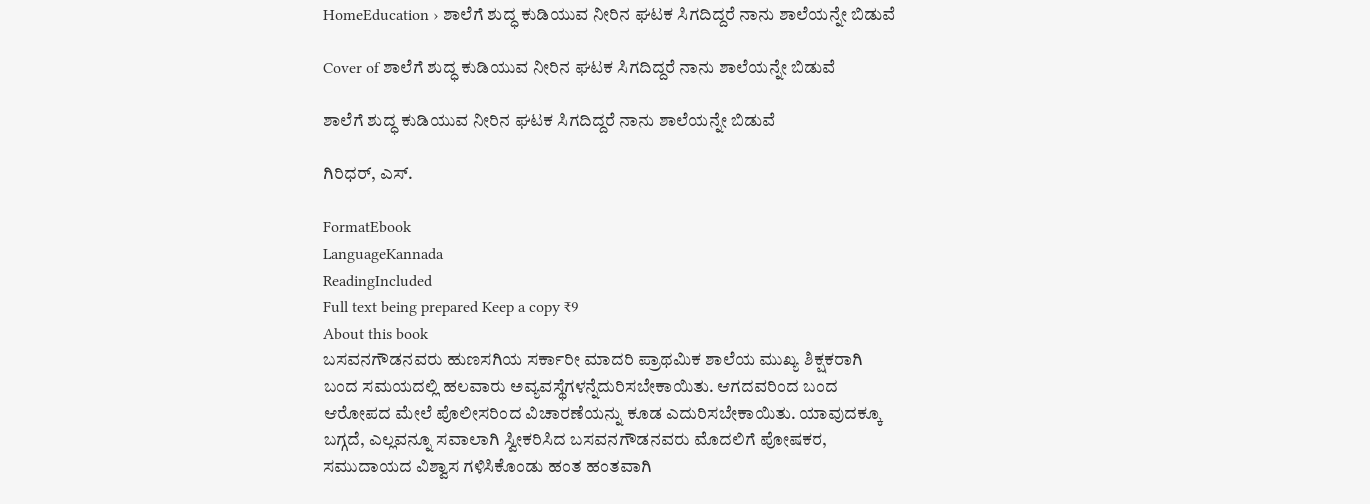HomeEducation › ಶಾಲೆಗೆ ಶುದ್ಧ ಕುಡಿಯುವ ನೀರಿನ ಘಟಕ ಸಿಗದಿದ್ದರೆ ನಾನು ಶಾಲೆಯನ್ನೇ ಬಿಡುವೆ

Cover of ಶಾಲೆಗೆ ಶುದ್ಧ ಕುಡಿಯುವ ನೀರಿನ ಘಟಕ ಸಿಗದಿದ್ದರೆ ನಾನು ಶಾಲೆಯನ್ನೇ ಬಿಡುವೆ

ಶಾಲೆಗೆ ಶುದ್ಧ ಕುಡಿಯುವ ನೀರಿನ ಘಟಕ ಸಿಗದಿದ್ದರೆ ನಾನು ಶಾಲೆಯನ್ನೇ ಬಿಡುವೆ

ಗಿರಿಧರ್, ಎಸ್.

FormatEbook
LanguageKannada
ReadingIncluded
Full text being prepared Keep a copy ₹9
About this book
ಬಸವನಗೌಡನವರು ಹುಣಸಗಿಯ ಸರ್ಕಾರೀ ಮಾದರಿ ಪ್ರಾಥಮಿಕ ಶಾಲೆಯ ಮುಖ್ಯ ಶಿಕ್ಷಕರಾಗಿ ಬಂದ ಸಮಯದಲ್ಲಿ ಹಲವಾರು ಅವ್ಯವಸ್ಥೆಗಳನ್ನೆದುರಿಸಬೇಕಾಯಿತು. ಆಗದವರಿಂದ ಬಂದ ಆರೋಪದ ಮೇಲೆ ಪೊಲೀಸರಿಂದ ವಿಚಾರಣೆಯನ್ನು ಕೂಡ ಎದುರಿಸಬೇಕಾಯಿತು. ಯಾವುದಕ್ಕೂ ಬಗ್ಗದೆ, ಎಲ್ಲವನ್ನೂ ಸವಾಲಾಗಿ ಸ್ವೀಕರಿಸಿದ ಬಸವನಗೌಡನವರು ಮೊದಲಿಗೆ ಪೋಷಕರ, ಸಮುದಾಯದ ವಿಶ್ವಾಸ ಗಳಿಸಿಕೊಂಡು ಹಂತ ಹಂತವಾಗಿ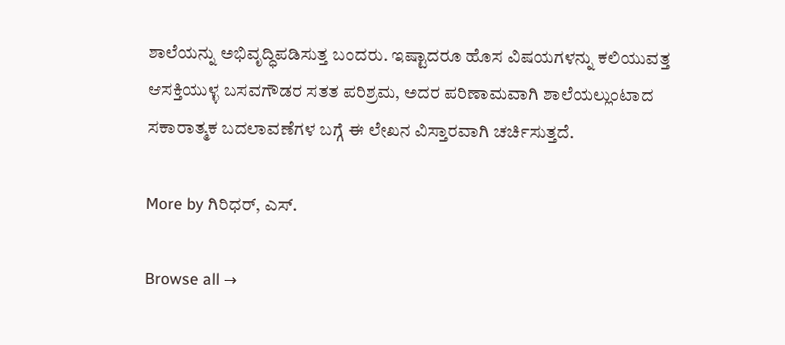ಶಾಲೆಯನ್ನು ಅಭಿವೃದ್ಧಿಪಡಿಸುತ್ತ ಬಂದರು. ಇಷ್ಟಾದರೂ ಹೊಸ ವಿಷಯಗಳನ್ನು ಕಲಿಯುವತ್ತ ಆಸಕ್ತಿಯುಳ್ಳ ಬಸವಗೌಡರ ಸತತ ಪರಿಶ್ರಮ, ಅದರ ಪರಿಣಾಮವಾಗಿ ಶಾಲೆಯಲ್ಲುಂಟಾದ ಸಕಾರಾತ್ಮಕ ಬದಲಾವಣೆಗಳ ಬಗ್ಗೆ ಈ ಲೇಖನ ವಿಸ್ತಾರವಾಗಿ ಚರ್ಚಿಸುತ್ತದೆ.

More by ಗಿರಿಧರ್, ಎಸ್.

Browse all →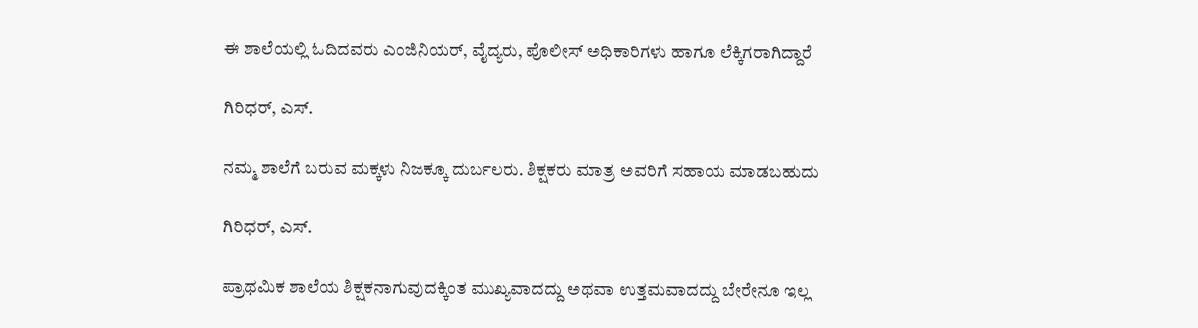ಈ ಶಾಲೆಯಲ್ಲಿ ಓದಿದವರು ಎಂಜಿನಿಯರ್‌, ವೈದ್ಯರು, ಪೊಲೀಸ್‌ ಅಧಿಕಾರಿಗಳು ಹಾಗೂ ಲೆಕ್ಕಿಗರಾಗಿದ್ದಾರೆ

ಗಿರಿಧರ್, ಎಸ್.

ನಮ್ಮ ಶಾಲೆಗೆ ಬರುವ ಮಕ್ಕಳು ನಿಜಕ್ಕೂ ದುರ್ಬಲರು. ಶಿಕ್ಷಕರು ಮಾತ್ರ ಅವರಿಗೆ ಸಹಾಯ ಮಾಡಬಹುದು

ಗಿರಿಧರ್, ಎಸ್.

ಪ್ರಾಥಮಿಕ ಶಾಲೆಯ ಶಿಕ್ಷಕನಾಗುವುದಕ್ಕಿಂತ ಮುಖ್ಯವಾದದ್ದು ಅಥವಾ ಉತ್ತಮವಾದದ್ದು ಬೇರೇನೂ ಇಲ್ಲ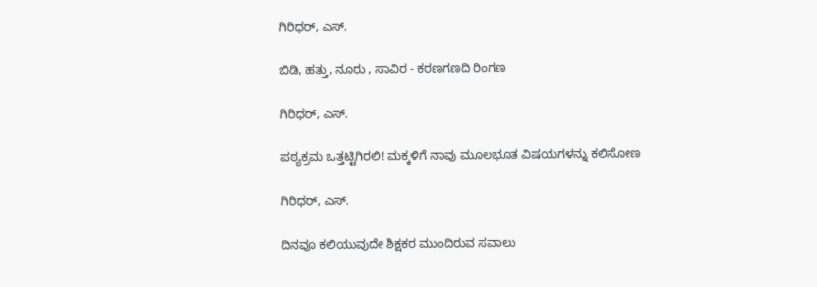ಗಿರಿಧರ್, ಎಸ್.

ಬಿಡಿ, ಹತ್ತು, ನೂರು , ಸಾವಿರ - ಕರಣಗಣದಿ ರಿಂಗಣ

ಗಿರಿಧರ್, ಎಸ್.

ಪಠ್ಯಕ್ರಮ ಒತ್ತಟ್ಟಿಗಿರಲಿ! ಮಕ್ಕಳಿಗೆ ನಾವು ಮೂಲಭೂತ ವಿಷಯಗಳನ್ನು ಕಲಿಸೋಣ

ಗಿರಿಧರ್, ಎಸ್.

ದಿನವೂ ಕಲಿಯುವುದೇ ಶಿಕ್ಷಕರ ಮುಂದಿರುವ ಸವಾಲು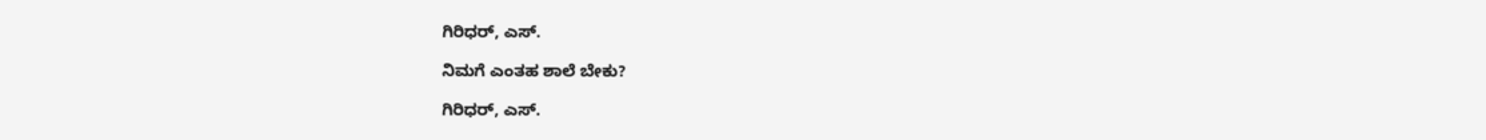ಗಿರಿಧರ್, ಎಸ್.

ನಿಮಗೆ ಎಂತಹ ಶಾಲೆ ಬೇಕು?

ಗಿರಿಧರ್, ಎಸ್.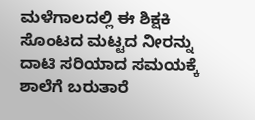ಮಳೆಗಾಲದಲ್ಲಿ ಈ ಶಿಕ್ಷಕಿ ಸೊಂಟದ ಮಟ್ಟದ ನೀರನ್ನು ದಾಟಿ ಸರಿಯಾದ ಸಮಯಕ್ಕೆ ಶಾಲೆಗೆ ಬರುತಾರೆ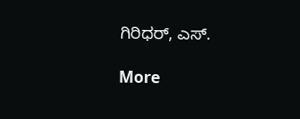ಗಿರಿಧರ್, ಎಸ್.

More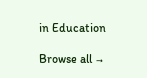in Education

Browse all →